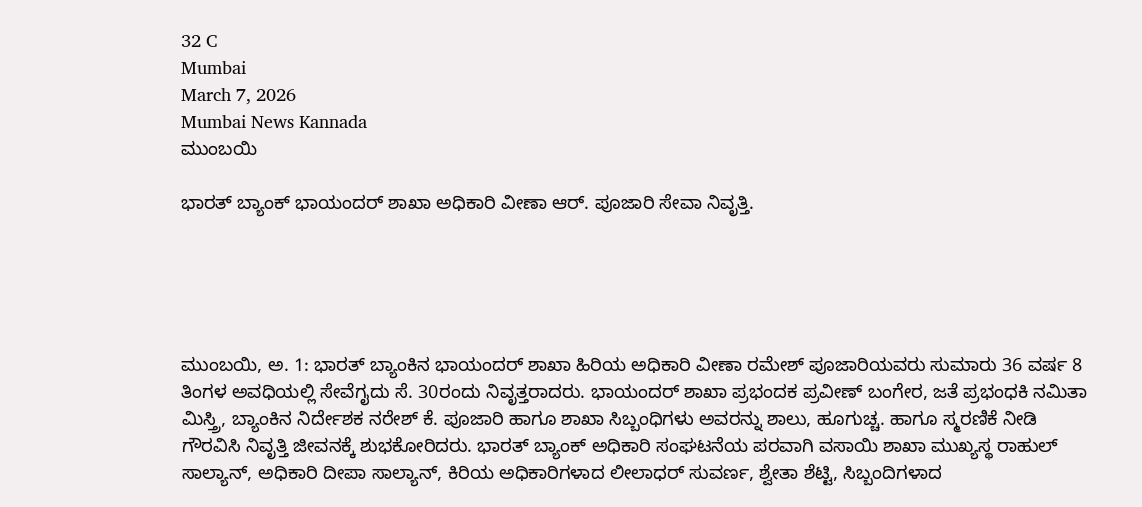32 C
Mumbai
March 7, 2026
Mumbai News Kannada
ಮುಂಬಯಿ

ಭಾರತ್ ಬ್ಯಾಂಕ್ ಭಾಯಂದರ್ ಶಾಖಾ ಅಧಿಕಾರಿ ವೀಣಾ ಆರ್. ಪೂಜಾರಿ ಸೇವಾ ನಿವೃತ್ತಿ.





ಮುಂಬಯಿ, ಅ. 1: ಭಾರತ್ ಬ್ಯಾಂಕಿನ ಭಾಯಂದರ್ ಶಾಖಾ ಹಿರಿಯ ಅಧಿಕಾರಿ ವೀಣಾ ರಮೇಶ್ ಪೂಜಾರಿಯವರು ಸುಮಾರು 36 ವರ್ಷ 8 ತಿಂಗಳ ಅವಧಿಯಲ್ಲಿ ಸೇವೆಗೖದು ಸೆ. 30ರಂದು ನಿವೃತ್ತರಾದರು. ಭಾಯಂದರ್ ಶಾಖಾ ಪ್ರಭಂದಕ ಪ್ರವೀಣ್ ಬಂಗೇರ, ಜತೆ ಪ್ರಭಂಧಕಿ ನಮಿತಾ ಮಿಸ್ತ್ರಿ, ಬ್ಯಾಂಕಿನ ನಿರ್ದೇಶಕ ನರೇಶ್ ಕೆ. ಪೂಜಾರಿ ಹಾಗೂ ಶಾಖಾ ಸಿಬ್ಬಂಧಿಗಳು ಅವರನ್ನು ಶಾಲು, ಹೂಗುಚ್ಚ. ಹಾಗೂ ಸ್ಮರಣಿಕೆ ನೀಡಿ ಗೌರವಿಸಿ ನಿವೃತ್ತಿ ಜೀವನಕ್ಕೆ ಶುಭಕೋರಿದರು. ಭಾರತ್ ಬ್ಯಾಂಕ್ ಅಧಿಕಾರಿ ಸಂಘಟನೆಯ ಪರವಾಗಿ ವಸಾಯಿ ಶಾಖಾ ಮುಖ್ಯಸ್ಥ ರಾಹುಲ್ ಸಾಲ್ಯಾನ್, ಅಧಿಕಾರಿ ದೀಪಾ ಸಾಲ್ಯಾನ್, ಕಿರಿಯ ಅಧಿಕಾರಿಗಳಾದ ಲೀಲಾಧರ್ ಸುವರ್ಣ, ಶ್ವೇತಾ ಶೆಟ್ಟಿ, ಸಿಬ್ಬಂದಿಗಳಾದ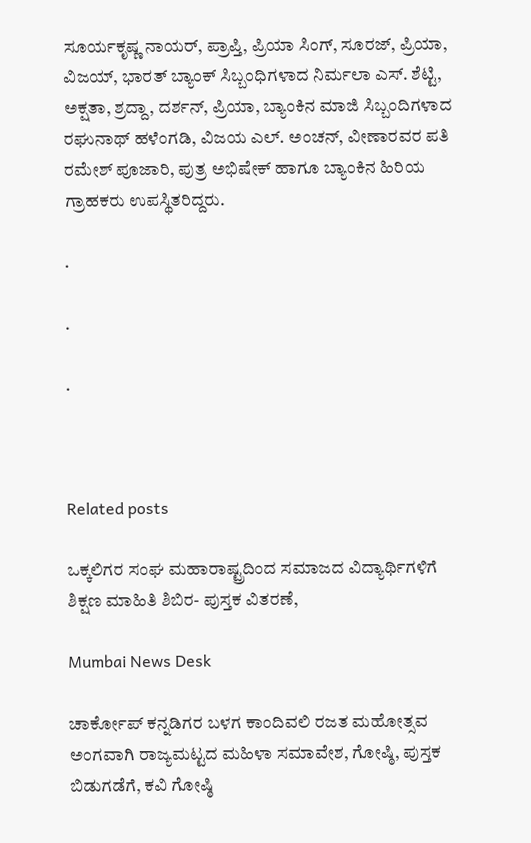ಸೂರ್ಯಕೃಷ್ಣ ನಾಯರ್, ಪ್ರಾಪ್ತಿ, ಪ್ರಿಯಾ ಸಿಂಗ್, ಸೂರಜ್, ಪ್ರಿಯಾ, ವಿಜಯ್, ಭಾರತ್ ಬ್ಯಾಂಕ್ ಸಿಬ್ಬಂಧಿಗಳಾದ ನಿರ್ಮಲಾ ಎಸ್. ಶೆಟ್ಟಿ, ಅಕ್ಷತಾ, ಶ್ರದ್ದಾ, ದರ್ಶನ್, ಪ್ರಿಯಾ, ಬ್ಯಾಂಕಿನ ಮಾಜಿ ಸಿಬ್ಬಂದಿಗಳಾದ ರಘುನಾಥ್ ಹಳೆಂಗಡಿ, ವಿಜಯ ಎಲ್. ಅಂಚನ್, ವೀಣಾರವರ ಪತಿ ರಮೇಶ್ ಪೂಜಾರಿ, ಪುತ್ರ ಅಭಿಷೇಕ್ ಹಾಗೂ ಬ್ಯಾಂಕಿನ ಹಿರಿಯ ಗ್ರಾಹಕರು ಉಪಸ್ಥಿತರಿದ್ದರು.

.

.

.



Related posts

ಒಕ್ಕಲಿಗರ ಸಂಘ ಮಹಾರಾಷ್ಟ್ರದಿಂದ ಸಮಾಜದ ವಿದ್ಯಾರ್ಥಿಗಳಿಗೆ  ಶಿಕ್ಷಣ ಮಾಹಿತಿ ಶಿಬಿರ- ಪುಸ್ತಕ ವಿತರಣೆ,

Mumbai News Desk

ಚಾರ್ಕೋಪ್ ಕನ್ನಡಿಗರ ಬಳಗ ಕಾಂದಿವಲಿ ರಜತ ಮಹೋತ್ಸವ ಅಂಗವಾಗಿ ರಾಜ್ಯಮಟ್ಟದ ಮಹಿಳಾ ಸಮಾವೇಶ, ಗೋಷ್ಠಿ, ಪುಸ್ತಕ ಬಿಡುಗಡೆಗೆ, ಕವಿ ಗೋಷ್ಠಿ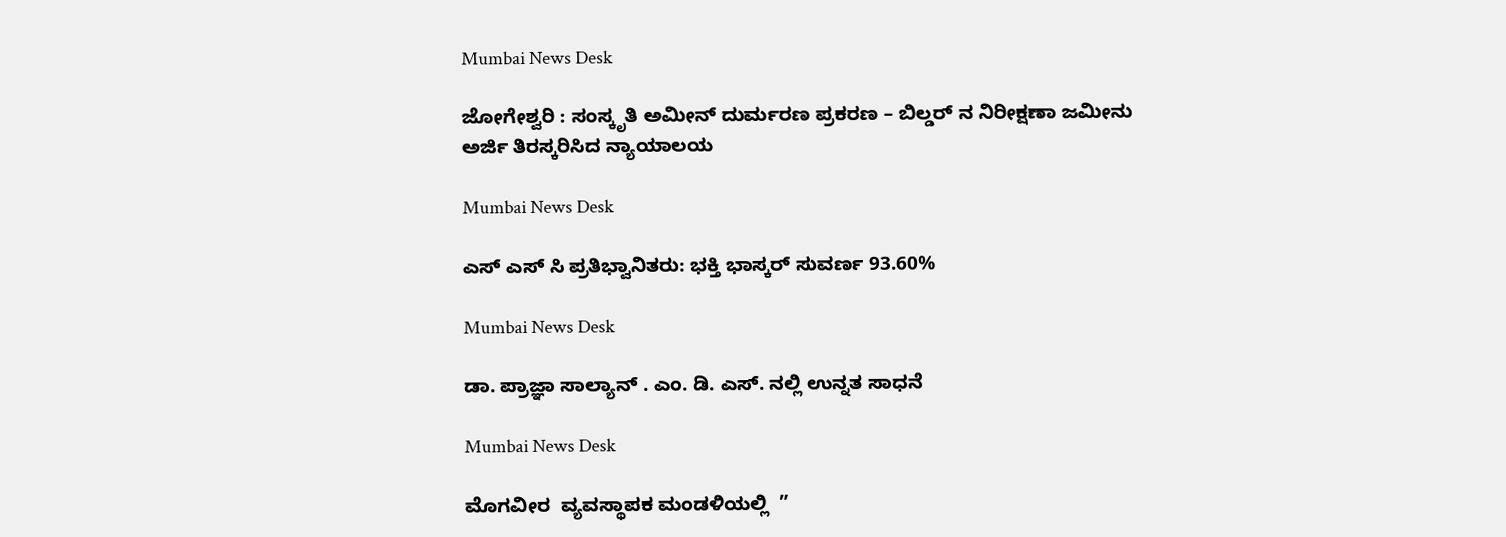Mumbai News Desk

ಜೋಗೇಶ್ವರಿ : ಸಂಸ್ಕೃತಿ ಅಮೀನ್ ದುರ್ಮರಣ ಪ್ರಕರಣ – ಬಿಲ್ಡರ್ ನ ನಿರೀಕ್ಷಣಾ ಜಮೀನು ಅರ್ಜಿ ತಿರಸ್ಕರಿಸಿದ ನ್ಯಾಯಾಲಯ

Mumbai News Desk

ಎಸ್ ಎಸ್ ಸಿ ಪ್ರತಿಭ್ವಾನಿತರು: ಭಕ್ತಿ ಭಾಸ್ಕರ್ ಸುವರ್ಣ 93.60%

Mumbai News Desk

ಡಾ. ಪ್ರಾಜ್ಞಾ ಸಾಲ್ಯಾನ್ . ಎಂ. ಡಿ. ಎಸ್. ನಲ್ಲಿ ಉನ್ನತ ಸಾಧನೆ

Mumbai News Desk

ಮೊಗವೀರ  ವ್ಯವಸ್ಥಾಪಕ ಮಂಡಳಿಯಲ್ಲಿ  ”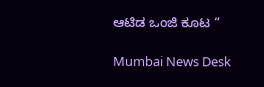ಆಟಿಡ ಒಂಜಿ ಕೂಟ “

Mumbai News Desk